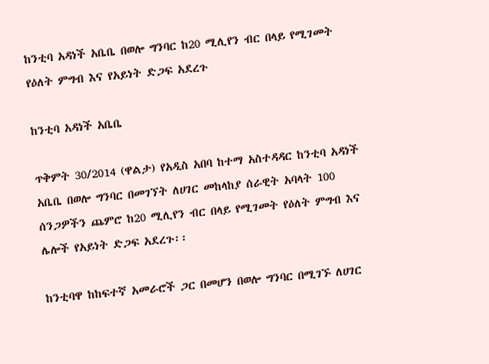ከንቲባ አዳነች አቤቤ በወሎ ግንባር ከ20 ሚሊየን ብር በላይ የሚገመት የዕለት ምግብ እና የአይነት ድጋፍ አደረጉ

ከንቲባ አዳነች አቤቤ

ጥቅምት 30/2014 (ዋልታ) የአዲስ አበባ ከተማ አስተዳዳር ከንቲባ አዳነች አቤቤ በወሎ ግንባር በመገኘት ለሀገር መከላከያ ሰራዊት አባላት 100 ሰንጋዎችን ጨምሮ ከ20 ሚሊየን ብር በላይ የሚገመት የዕለት ምግብ እና ሌሎች የአይነት ድጋፍ አደረጉ፡፡

ከንቲባዋ ከከፍተኛ አመራሮች ጋር በመሆን በወሎ ግንባር በሚገኙ ለሀገር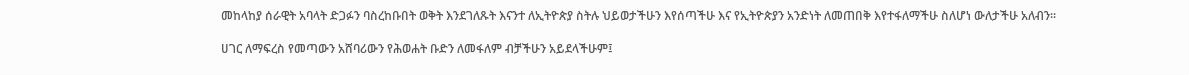መከላከያ ሰራዊት አባላት ድጋፉን ባስረከቡበት ወቅት እንደገለጹት እናንተ ለኢትዮጵያ ስትሉ ህይወታችሁን እየሰጣችሁ እና የኢትዮጵያን አንድነት ለመጠበቅ እየተፋለማችሁ ስለሆነ ውለታችሁ አለብን፡፡

ሀገር ለማፍረስ የመጣውን አሸባሪውን የሕወሐት ቡድን ለመፋለም ብቻችሁን አይደላችሁም፤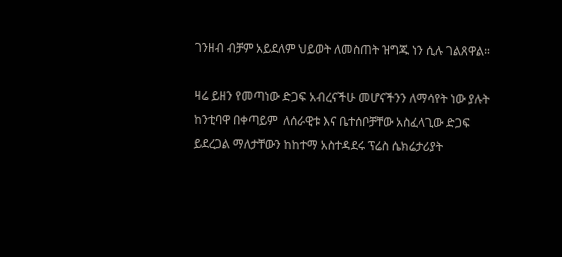ገንዘብ ብቻም አይደለም ህይወት ለመስጠት ዝግጁ ነን ሲሉ ገልጸዋል።

ዛሬ ይዘን የመጣነው ድጋፍ አብረናችሁ መሆናችንን ለማሳየት ነው ያሉት ከንቲባዋ በቀጣይም  ለሰራዊቱ እና ቤተሰቦቻቸው አስፈላጊው ድጋፍ ይደረጋል ማለታቸውን ከከተማ አስተዳደሩ ፕሬስ ሴክሬታሪያት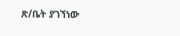ጽ/ቤት ያገኘነው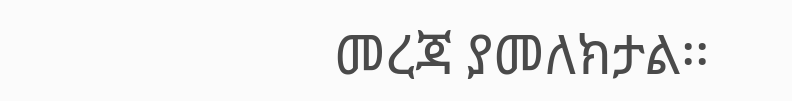መረጃ ያመለክታል፡፡